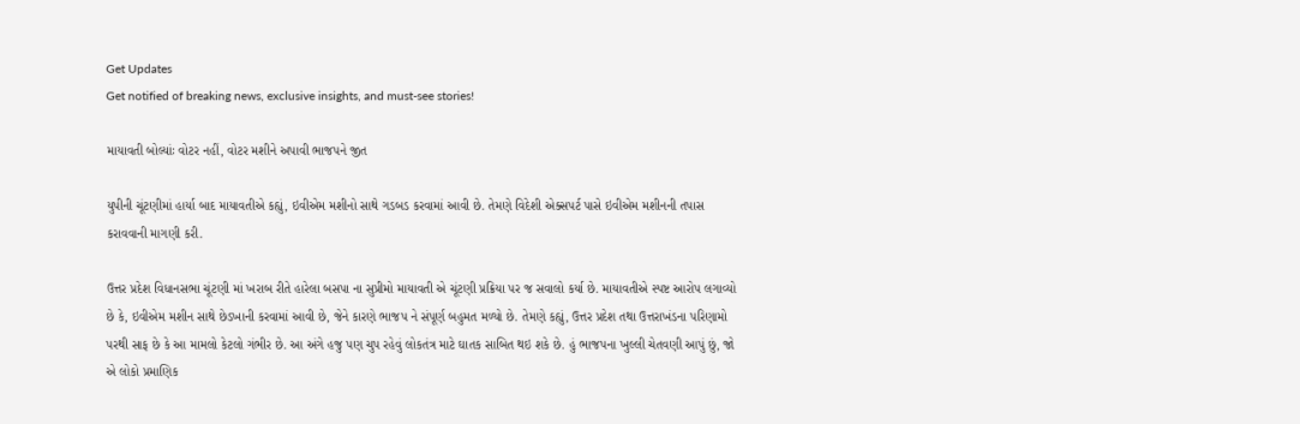Get Updates
Get notified of breaking news, exclusive insights, and must-see stories!

માયાવતી બોલ્યાંઃ વોટર નહીં, વોટર મશીને અપાવી ભાજપને જીત

યુપીની ચૂંટણીમાં હાર્યા બાદ માયાવતીએ કહ્યું, ઇવીએમ મશીનો સાથે ગડબડ કરવામાં આવી છે. તેમણે વિદેશી એક્સપર્ટ પાસે ઇવીએમ મશીનની તપાસ કરાવવાની માગણી કરી.

ઉત્તર પ્રદેશ વિધાનસભા ચૂંટણી માં ખરાબ રીતે હારેલા બસપા ના સુપ્રીમો માયાવતી એ ચૂંટણી પ્રક્રિયા પર જ સવાલો કર્યા છે. માયાવતીએ સ્પષ્ટ આરોપ લગાવ્યો છે કે, ઇવીએમ મશીન સાથે છેડખાની કરવામાં આવી છે, જેને કારણે ભાજપ ને સંપૂર્ણ બહુમત મળ્યો છે. તેમણે કહ્યું, ઉત્તર પ્રદેશ તથા ઉત્તરાખંડના પરિણામો પરથી સાફ છે કે આ મામલો કેટલો ગંભીર છે. આ અંગે હજુ પણ ચુપ રહેવું લોકતંત્ર માટે ઘાતક સાબિત થઇ શકે છે. હું ભાજપના ખુલ્લી ચેતવણી આપું છું, જો એ લોકો પ્રમાણિક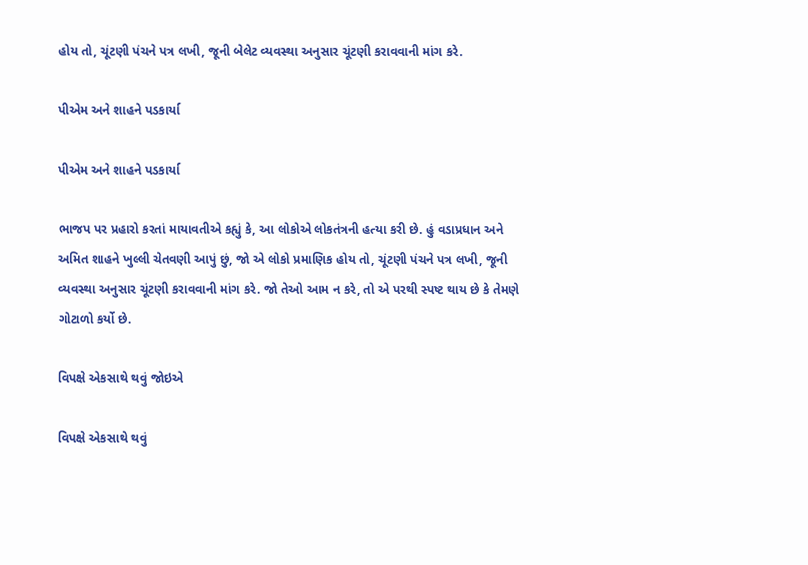હોય તો, ચૂંટણી પંચને પત્ર લખી, જૂની બેલેટ વ્યવસ્થા અનુસાર ચૂંટણી કરાવવાની માંગ કરે.

પીએમ અને શાહને પડકાર્યા

પીએમ અને શાહને પડકાર્યા

ભાજપ પર પ્રહારો કરતાં માયાવતીએ કહ્યું કે, આ લોકોએ લોકતંત્રની હત્યા કરી છે. હું વડાપ્રધાન અને અમિત શાહને ખુલ્લી ચેતવણી આપું છું, જો એ લોકો પ્રમાણિક હોય તો, ચૂંટણી પંચને પત્ર લખી, જૂની વ્યવસ્થા અનુસાર ચૂંટણી કરાવવાની માંગ કરે. જો તેઓ આમ ન કરે, તો એ પરથી સ્પષ્ટ થાય છે કે તેમણે ગોટાળો કર્યો છે.

વિપક્ષે એકસાથે થવું જોઇએ

વિપક્ષે એકસાથે થવું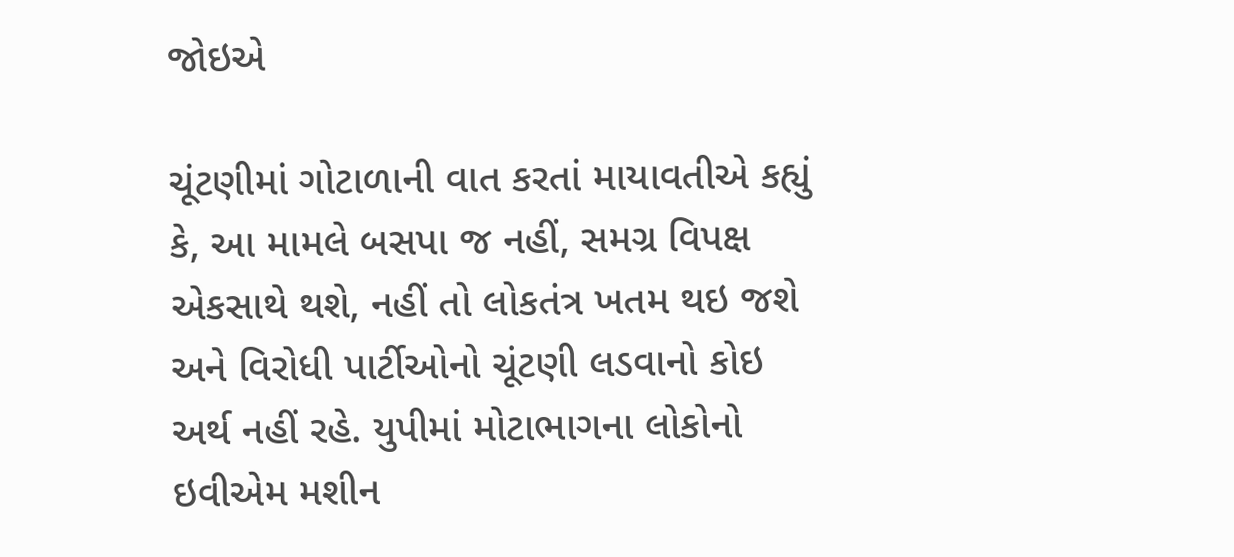જોઇએ

ચૂંટણીમાં ગોટાળાની વાત કરતાં માયાવતીએ કહ્યું કે, આ મામલે બસપા જ નહીં, સમગ્ર વિપક્ષ એકસાથે થશે, નહીં તો લોકતંત્ર ખતમ થઇ જશે અને વિરોધી પાર્ટીઓનો ચૂંટણી લડવાનો કોઇ અર્થ નહીં રહે. યુપીમાં મોટાભાગના લોકોનો ઇવીએમ મશીન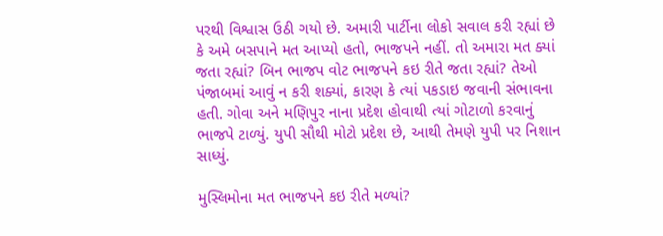પરથી વિશ્વાસ ઉઠી ગયો છે. અમારી પાર્ટીના લોકો સવાલ કરી રહ્યાં છે કે અમે બસપાને મત આપ્યો હતો, ભાજપને નહીં. તો અમારા મત ક્યાં જતા રહ્યાં? બિન ભાજપ વોટ ભાજપને કઇ રીતે જતા રહ્યાં? તેઓ પંજાબમાં આવું ન કરી શક્યાં, કારણ કે ત્યાં પકડાઇ જવાની સંભાવના હતી. ગોવા અને મણિપુર નાના પ્રદેશ હોવાથી ત્યાં ગોટાળો કરવાનું ભાજપે ટાળ્યું. યુપી સૌથી મોટો પ્રદેશ છે, આથી તેમણે યુપી પર નિશાન સાધ્યું.

મુસ્લિમોના મત ભાજપને કઇ રીતે મળ્યાં?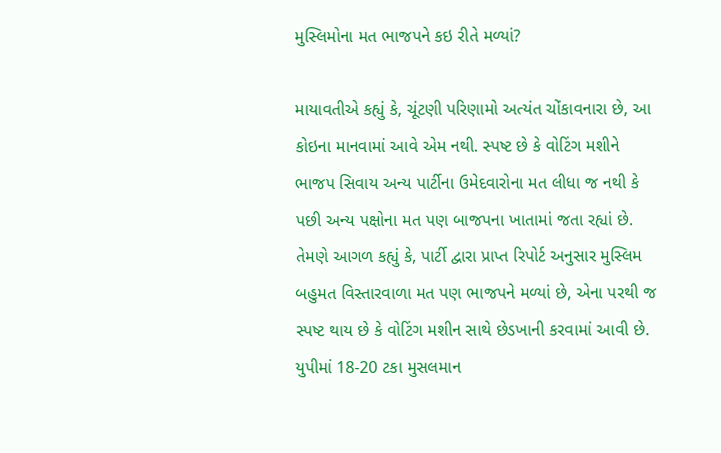મુસ્લિમોના મત ભાજપને કઇ રીતે મળ્યાં?

માયાવતીએ કહ્યું કે, ચૂંટણી પરિણામો અત્યંત ચોંકાવનારા છે, આ કોઇના માનવામાં આવે એમ નથી. સ્પષ્ટ છે કે વોટિંગ મશીને ભાજપ સિવાય અન્ય પાર્ટીના ઉમેદવારોના મત લીધા જ નથી કે પછી અન્ય પક્ષોના મત પણ બાજપના ખાતામાં જતા રહ્યાં છે. તેમણે આગળ કહ્યું કે, પાર્ટી દ્વારા પ્રાપ્ત રિપોર્ટ અનુસાર મુસ્લિમ બહુમત વિસ્તારવાળા મત પણ ભાજપને મળ્યાં છે, એના પરથી જ સ્પષ્ટ થાય છે કે વોટિંગ મશીન સાથે છેડખાની કરવામાં આવી છે. યુપીમાં 18-20 ટકા મુસલમાન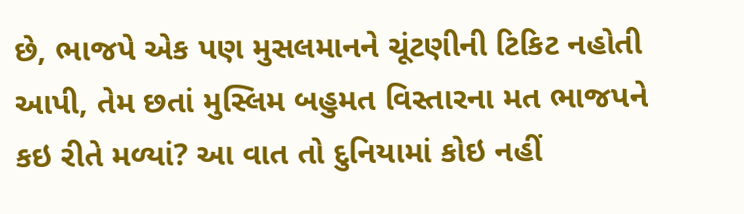છે, ભાજપે એક પણ મુસલમાનને ચૂંટણીની ટિકિટ નહોતી આપી, તેમ છતાં મુસ્લિમ બહુમત વિસ્તારના મત ભાજપને કઇ રીતે મળ્યાં? આ વાત તો દુનિયામાં કોઇ નહીં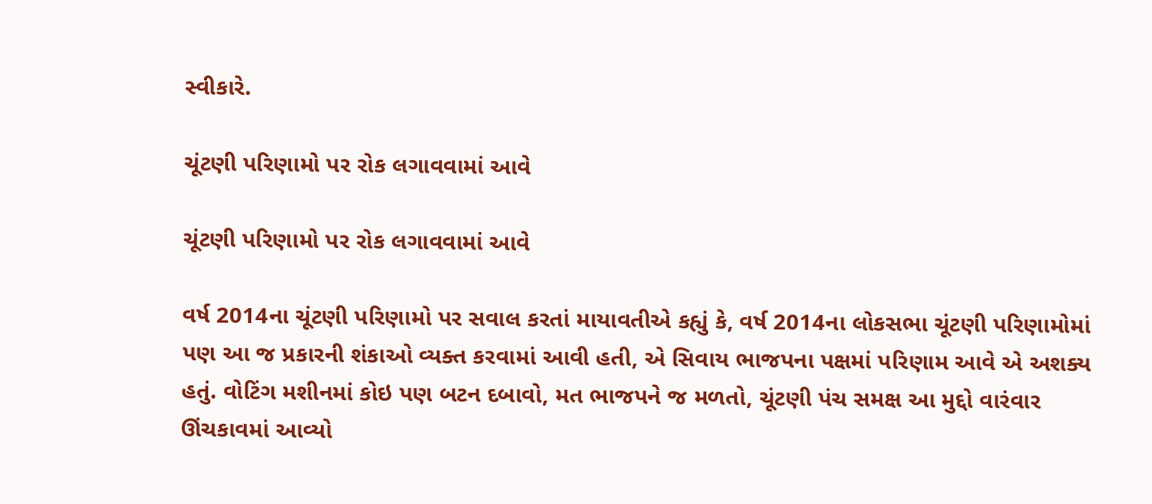સ્વીકારે.

ચૂંટણી પરિણામો પર રોક લગાવવામાં આવે

ચૂંટણી પરિણામો પર રોક લગાવવામાં આવે

વર્ષ 2014ના ચૂંટણી પરિણામો પર સવાલ કરતાં માયાવતીએ કહ્યું કે, વર્ષ 2014ના લોકસભા ચૂંટણી પરિણામોમાં પણ આ જ પ્રકારની શંકાઓ વ્યક્ત કરવામાં આવી હતી, એ સિવાય ભાજપના પક્ષમાં પરિણામ આવે એ અશક્ય હતું. વોટિંગ મશીનમાં કોઇ પણ બટન દબાવો, મત ભાજપને જ મળતો, ચૂંટણી પંચ સમક્ષ આ મુદ્દો વારંવાર ઊંચકાવમાં આવ્યો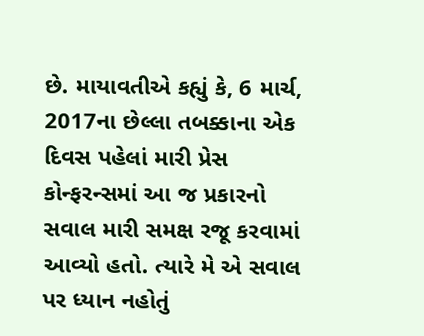છે. માયાવતીએ કહ્યું કે, 6 માર્ચ, 2017ના છેલ્લા તબક્કાના એક દિવસ પહેલાં મારી પ્રેસ કોન્ફરન્સમાં આ જ પ્રકારનો સવાલ મારી સમક્ષ રજૂ કરવામાં આવ્યો હતો. ત્યારે મે એ સવાલ પર ધ્યાન નહોતું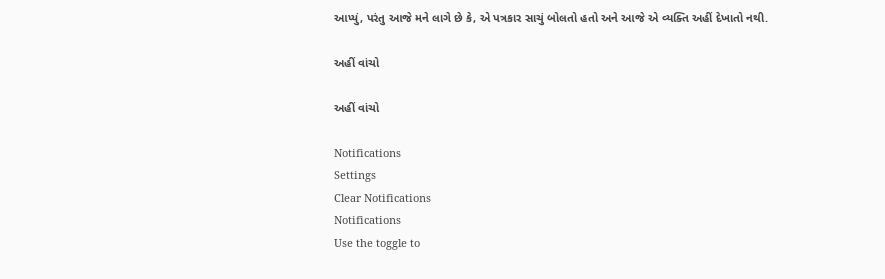આપ્યું, પરંતુ આજે મને લાગે છે કે, એ પત્રકાર સાચું બોલતો હતો અને આજે એ વ્યક્તિ અહીં દેખાતો નથી.

અહીં વાંચો

અહીં વાંચો

Notifications
Settings
Clear Notifications
Notifications
Use the toggle to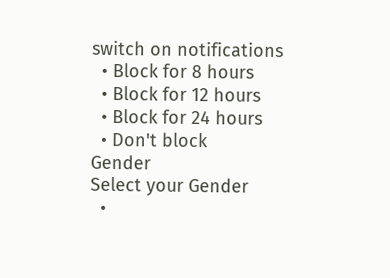switch on notifications
  • Block for 8 hours
  • Block for 12 hours
  • Block for 24 hours
  • Don't block
Gender
Select your Gender
  •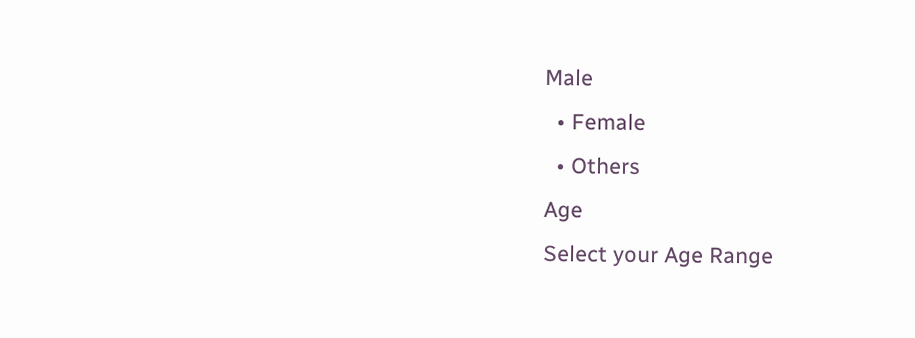Male
  • Female
  • Others
Age
Select your Age Range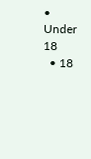• Under 18
  • 18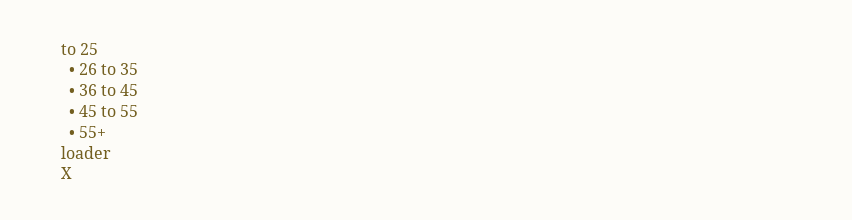to 25
  • 26 to 35
  • 36 to 45
  • 45 to 55
  • 55+
loader
X